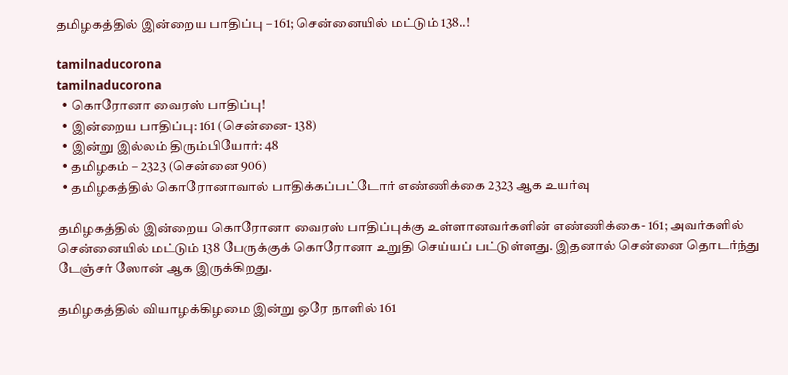தமிழகத்தில் இன்றைய பாதிப்பு – 161; சென்னையில் மட்டும் 138..!

tamilnaducorona
tamilnaducorona
  • கொரோனா வைரஸ் பாதிப்பு!
  • இன்றைய பாதிப்பு: 161 (சென்னை- 138)
  • இன்று இல்லம் திரும்பியோர்: 48
  • தமிழகம் – 2323 (சென்னை 906)
  • தமிழகத்தில் கொரோனாவால் பாதிக்கப்பட்டோர் எண்ணிக்கை 2323 ஆக உயர்வு

தமிழகத்தில் இன்றைய கொரோனா வைரஸ் பாதிப்புக்கு உள்ளானவர்களின் எண்ணிக்கை- 161; அவர்களில் சென்னையில் மட்டும் 138 பேருக்குக் கொரோனா உறுதி செய்யப் பட்டுள்ளது. இதனால் சென்னை தொடர்ந்து டேஞ்சர் ஸோன் ஆக இருக்கிறது.

தமிழகத்தில் வியாழக்கிழமை இன்று ஒரே நாளில் 161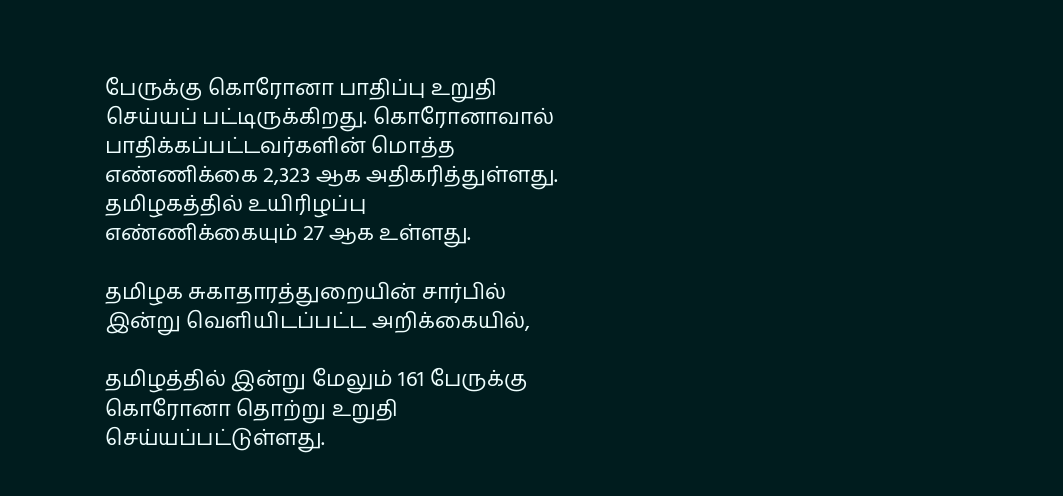பேருக்கு கொரோனா பாதிப்பு உறுதி செய்யப் பட்டிருக்கிறது. கொரோனாவால் பாதிக்கப்பட்டவர்களின் மொத்த எண்ணிக்கை 2,323 ஆக அதிகரித்துள்ளது. தமிழகத்தில் உயிரிழப்பு எண்ணிக்கையும் 27 ஆக உள்ளது.

தமிழக சுகாதாரத்துறையின் சார்பில் இன்று வெளியிடப்பட்ட அறிக்கையில்,

தமிழத்தில் இன்று மேலும் 161 பேருக்கு கொரோனா தொற்று உறுதி செய்யப்பட்டுள்ளது.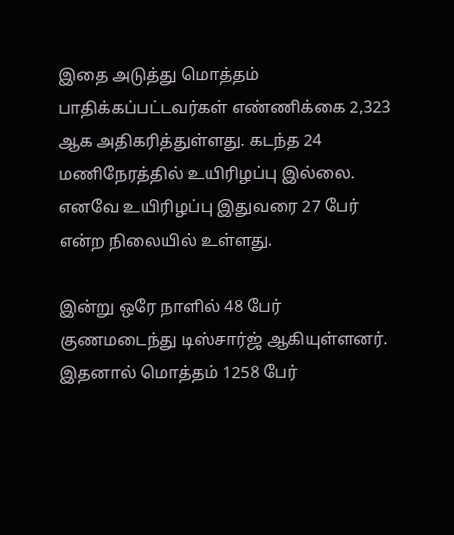இதை அடுத்து மொத்தம் பாதிக்கப்பட்டவர்கள் எண்ணிக்கை 2,323 ஆக அதிகரித்துள்ளது. கடந்த 24 மணிநேரத்தில் உயிரிழப்பு இல்லை. எனவே உயிரிழப்பு இதுவரை 27 பேர் என்ற நிலையில் உள்ளது.

இன்று ஒரே நாளில் 48 பேர் குணமடைந்து டிஸ்சார்ஜ் ஆகியுள்ளனர். இதனால் மொத்தம் 1258 பேர்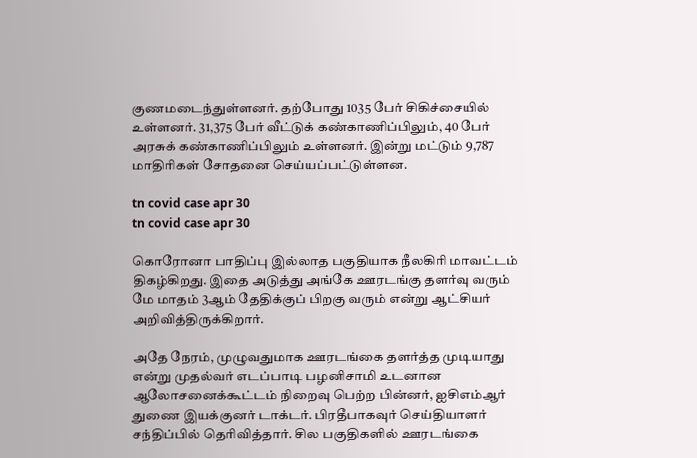குணமடைந்துள்ளனர். தற்போது 1035 பேர் சிகிச்சையில் உள்ளனர். 31,375 பேர் வீட்டுக் கண்காணிப்பிலும், 40 பேர் அரசுக் கண்காணிப்பிலும் உள்ளனர். இன்று மட்டும் 9,787 மாதிரிகள் சோதனை செய்யப்பட்டுள்ளன.

tn covid case apr 30
tn covid case apr 30

கொரோனா பாதிப்பு இல்லாத பகுதியாக நீலகிரி மாவட்டம் திகழ்கிறது. இதை அடுத்து அங்கே ஊரடங்கு தளர்வு வரும் மே மாதம் 3ஆம் தேதிக்குப் பிறகு வரும் என்று ஆட்சியர் அறிவித்திருக்கிறார்.

அதே நேரம், முழுவதுமாக ஊரடங்கை தளர்த்த முடியாது என்று முதல்வர் எடப்பாடி பழனிசாமி உடனான ஆலோசனைக்கூட்டம் நிறைவு பெற்ற பின்னர், ஐசிஎம்ஆர் துணை இயக்குனர் டாக்டர். பிரதீபாகவுர் செய்தியாளர் சந்திப்பில் தெரிவித்தார். சில பகுதிகளில் ஊரடங்கை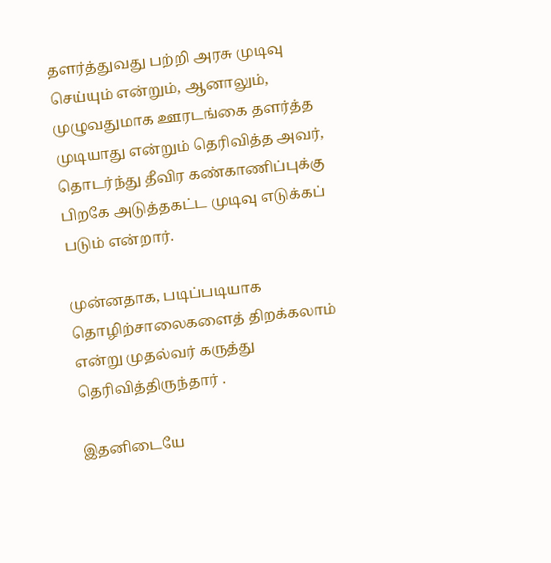தளர்த்துவது பற்றி அரசு முடிவு செய்யும் என்றும், ஆனாலும், முழுவதுமாக ஊரடங்கை தளர்த்த முடியாது என்றும் தெரிவித்த அவர், தொடர்ந்து தீவிர கண்காணிப்புக்கு பிறகே அடுத்தகட்ட முடிவு எடுக்கப் படும் என்றார்.

முன்னதாக, படிப்படியாக தொழிற்சாலைகளைத் திறக்கலாம் என்று முதல்வர் கருத்து தெரிவித்திருந்தார் .

இதனிடையே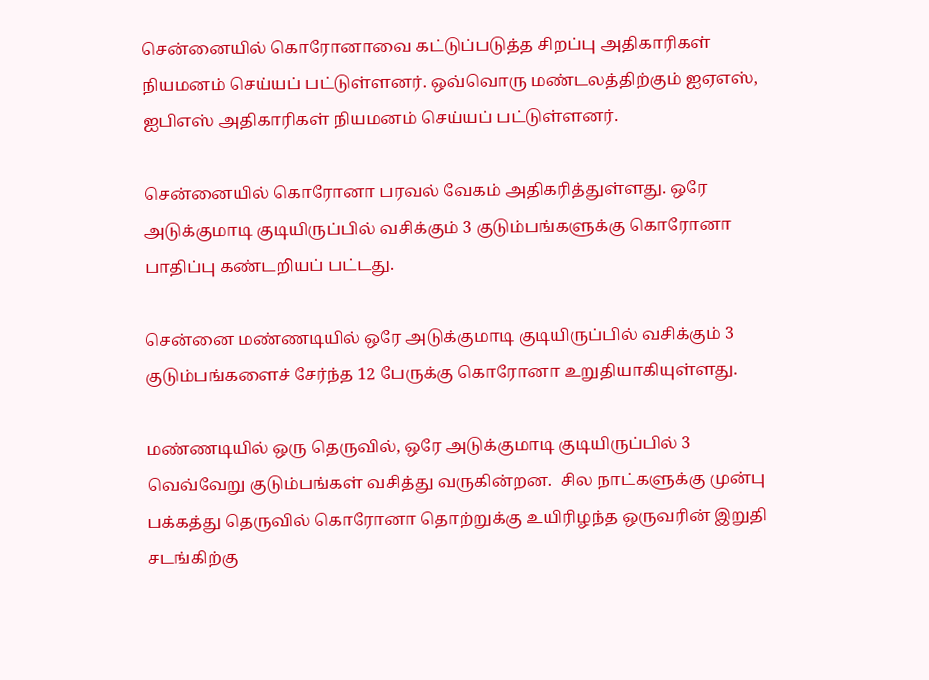சென்னையில் கொரோனாவை கட்டுப்படுத்த சிறப்பு அதிகாரிகள் நியமனம் செய்யப் பட்டுள்ளனர். ஒவ்வொரு மண்டலத்திற்கும் ஐஏஎஸ், ஐபிஎஸ் அதிகாரிகள் நியமனம் செய்யப் பட்டுள்ளனர்.

சென்னையில் கொரோனா பரவல் வேகம் அதிகரித்துள்ளது. ஒரே அடுக்குமாடி குடியிருப்பில் வசிக்கும் 3 குடும்பங்களுக்கு கொரோனா பாதிப்பு கண்டறியப் பட்டது.

சென்னை மண்ணடியில் ஒரே அடுக்குமாடி குடியிருப்பில் வசிக்கும் 3 குடும்பங்களைச் சேர்ந்த 12 பேருக்கு கொரோனா உறுதியாகியுள்ளது.

மண்ணடியில் ஒரு தெருவில், ஒரே அடுக்குமாடி குடியிருப்பில் 3 வெவ்வேறு குடும்பங்கள் வசித்து வருகின்றன.  சில நாட்களுக்கு முன்பு பக்கத்து தெருவில் கொரோனா தொற்றுக்கு உயிரிழந்த ஒருவரின் இறுதி சடங்கிற்கு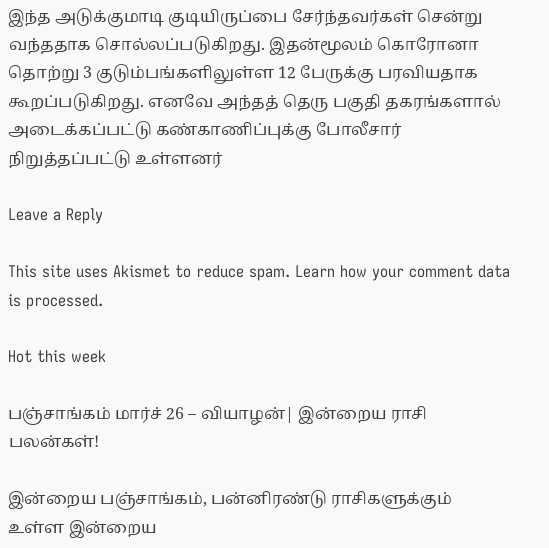இந்த அடுக்குமாடி குடியிருப்பை சேர்ந்தவர்கள் சென்று வந்ததாக சொல்லப்படுகிறது. இதன்மூலம் கொரோனா தொற்று 3 குடும்பங்களிலுள்ள 12 பேருக்கு பரவியதாக கூறப்படுகிறது. எனவே அந்தத் தெரு பகுதி தகரங்களால் அடைக்கப்பட்டு கண்காணிப்புக்கு போலீசார் நிறுத்தப்பட்டு உள்ளனர்

Leave a Reply

This site uses Akismet to reduce spam. Learn how your comment data is processed.

Hot this week

பஞ்சாங்கம் மார்ச் 26 – வியாழன்| இன்றைய ராசி பலன்கள்!

இன்றைய பஞ்சாங்கம், பன்னிரண்டு ராசிகளுக்கும் உள்ள இன்றைய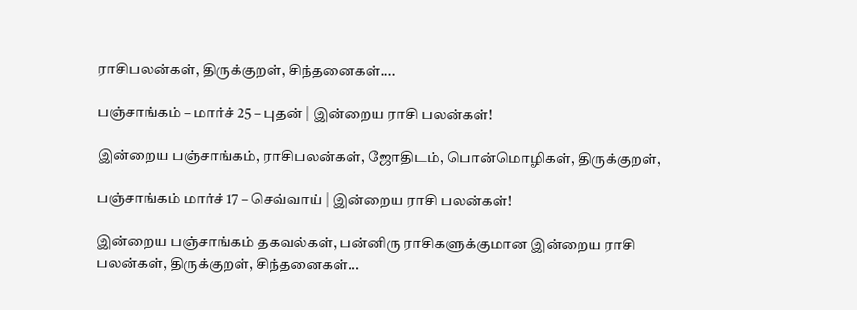ராசிபலன்கள், திருக்குறள், சிந்தனைகள்....

பஞ்சாங்கம் – மார்ச் 25 – புதன் | இன்றைய ராசி பலன்கள்!

இன்றைய பஞ்சாங்கம், ராசிபலன்கள், ஜோதிடம், பொன்மொழிகள், திருக்குறள்,

பஞ்சாங்கம் மார்ச் 17 – செவ்வாய் | இன்றைய ராசி பலன்கள்!

இன்றைய பஞ்சாங்கம் தகவல்கள், பன்னிரு ராசிகளுக்குமான இன்றைய ராசி பலன்கள், திருக்குறள், சிந்தனைகள்...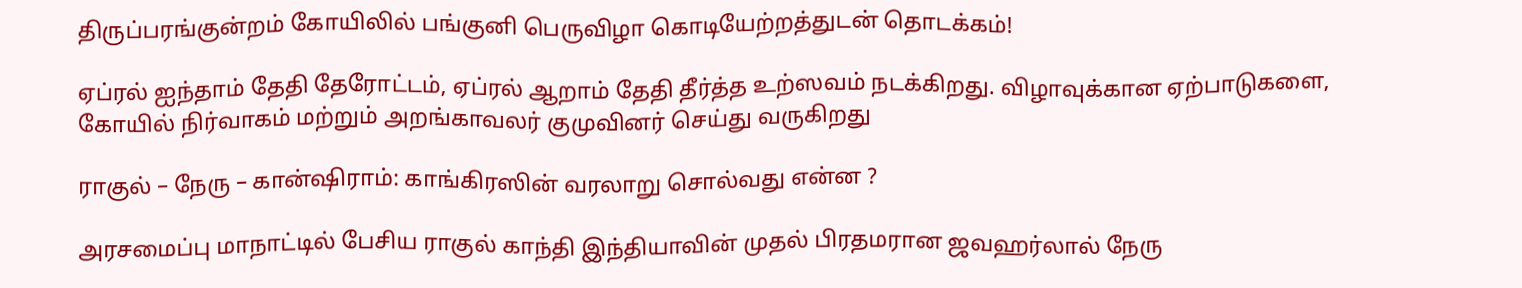திருப்பரங்குன்றம் கோயிலில் பங்குனி பெருவிழா கொடியேற்றத்துடன் தொடக்கம்!

ஏப்ரல் ஐந்தாம் தேதி தேரோட்டம், ஏப்ரல் ஆறாம் தேதி தீர்த்த உற்ஸவம் நடக்கிறது. விழாவுக்கான ஏற்பாடுகளை, கோயில் நிர்வாகம் மற்றும் அறங்காவலர் குமுவினர் செய்து வருகிறது

ராகுல் – நேரு – கான்ஷிராம்: காங்கிரஸின் வரலாறு சொல்வது என்ன ?

அரசமைப்பு மாநாட்டில் பேசிய ராகுல் காந்தி இந்தியாவின் முதல் பிரதமரான ஜவஹர்லால் நேரு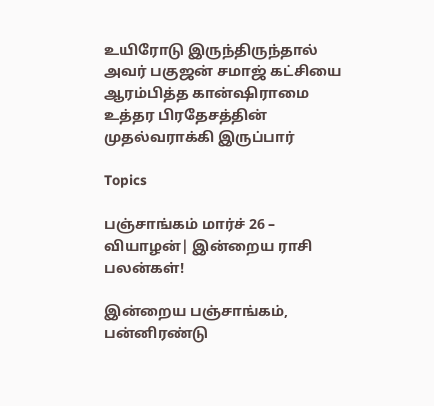உயிரோடு இருந்திருந்தால் அவர் பகுஜன் சமாஜ் கட்சியை ஆரம்பித்த கான்ஷிராமை உத்தர பிரதேசத்தின் முதல்வராக்கி இருப்பார்

Topics

பஞ்சாங்கம் மார்ச் 26 – வியாழன்| இன்றைய ராசி பலன்கள்!

இன்றைய பஞ்சாங்கம், பன்னிரண்டு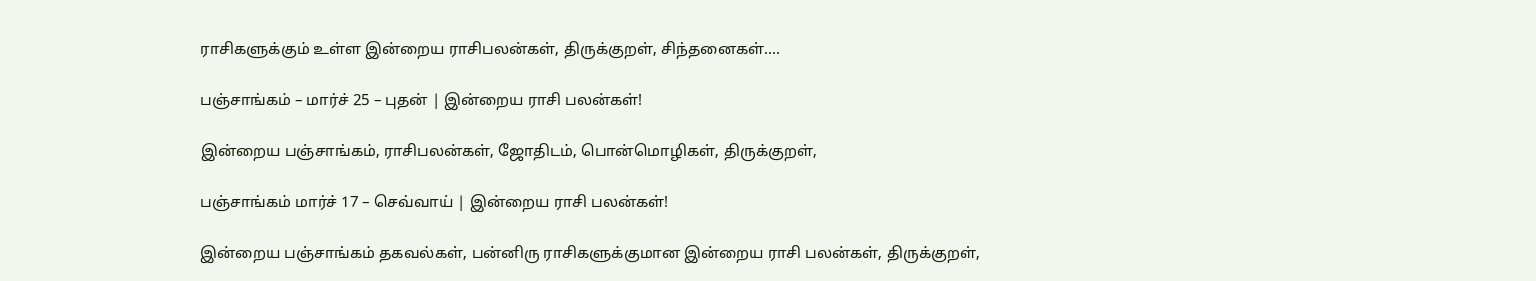ராசிகளுக்கும் உள்ள இன்றைய ராசிபலன்கள், திருக்குறள், சிந்தனைகள்....

பஞ்சாங்கம் – மார்ச் 25 – புதன் | இன்றைய ராசி பலன்கள்!

இன்றைய பஞ்சாங்கம், ராசிபலன்கள், ஜோதிடம், பொன்மொழிகள், திருக்குறள்,

பஞ்சாங்கம் மார்ச் 17 – செவ்வாய் | இன்றைய ராசி பலன்கள்!

இன்றைய பஞ்சாங்கம் தகவல்கள், பன்னிரு ராசிகளுக்குமான இன்றைய ராசி பலன்கள், திருக்குறள்,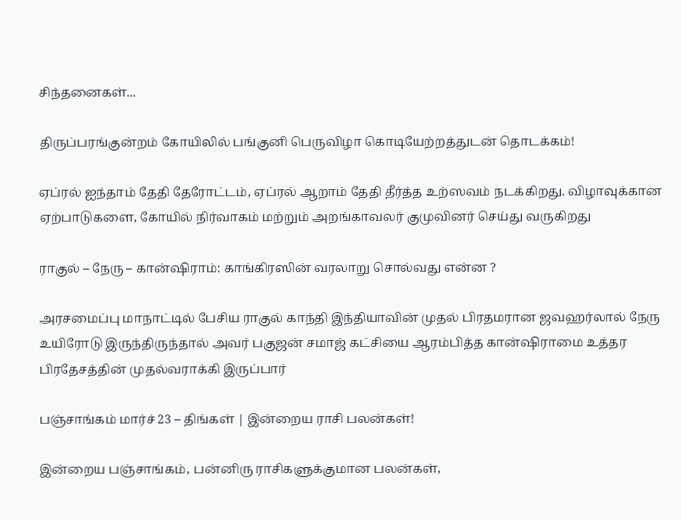சிந்தனைகள்...

திருப்பரங்குன்றம் கோயிலில் பங்குனி பெருவிழா கொடியேற்றத்துடன் தொடக்கம்!

ஏப்ரல் ஐந்தாம் தேதி தேரோட்டம், ஏப்ரல் ஆறாம் தேதி தீர்த்த உற்ஸவம் நடக்கிறது. விழாவுக்கான ஏற்பாடுகளை, கோயில் நிர்வாகம் மற்றும் அறங்காவலர் குமுவினர் செய்து வருகிறது

ராகுல் – நேரு – கான்ஷிராம்: காங்கிரஸின் வரலாறு சொல்வது என்ன ?

அரசமைப்பு மாநாட்டில் பேசிய ராகுல் காந்தி இந்தியாவின் முதல் பிரதமரான ஜவஹர்லால் நேரு உயிரோடு இருந்திருந்தால் அவர் பகுஜன் சமாஜ் கட்சியை ஆரம்பித்த கான்ஷிராமை உத்தர பிரதேசத்தின் முதல்வராக்கி இருப்பார்

பஞ்சாங்கம் மார்ச் 23 – திங்கள் | இன்றைய ராசி பலன்கள்!

இன்றைய பஞ்சாங்கம், பன்னிரு ராசிகளுக்குமான பலன்கள்,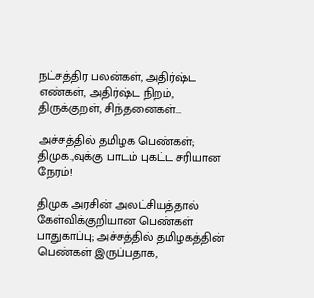நட்சத்திர பலன்கள், அதிர்ஷ்ட எண்கள், அதிர்ஷ்ட நிறம், திருக்குறள், சிந்தனைகள்...

அச்சத்தில் தமிழக பெண்கள்; திமுக.,வுக்கு பாடம் புகட்ட சரியான நேரம்!

திமுக அரசின் அலட்சியத்தால் கேள்விக்குறியான பெண்கள் பாதுகாப்பு; அச்சத்தில் தமிழகத்தின் பெண்கள் இருப்பதாக,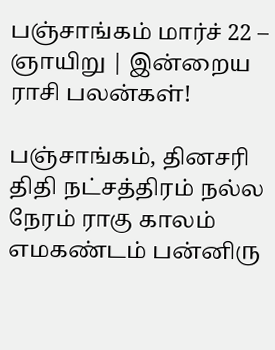பஞ்சாங்கம் மார்ச் 22 – ஞாயிறு | இன்றைய ராசி பலன்கள்!

பஞ்சாங்கம், தினசரி திதி நட்சத்திரம் நல்ல நேரம் ராகு காலம் எமகண்டம் பன்னிரு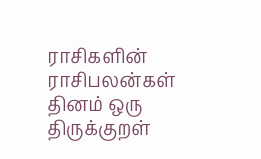ராசிகளின் ராசிபலன்கள் தினம் ஒரு திருக்குறள்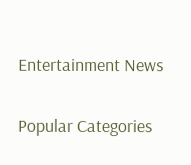Entertainment News

Popular Categories